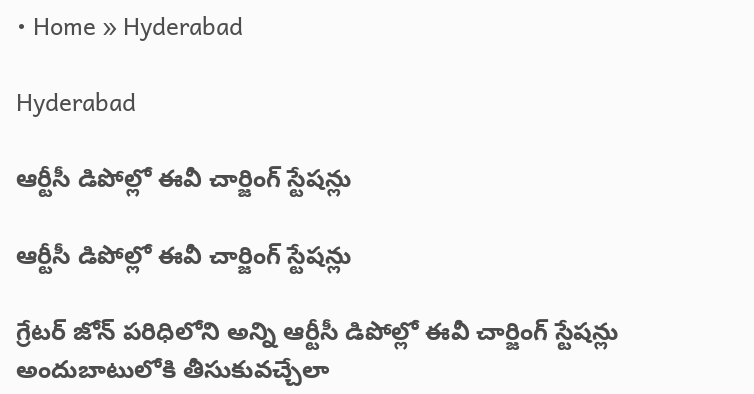• Home » Hyderabad

Hyderabad

ఆర్టీసీ డిపోల్లో ఈవీ చార్జింగ్‌ స్టేషన్లు

ఆర్టీసీ డిపోల్లో ఈవీ చార్జింగ్‌ స్టేషన్లు

గ్రేటర్‌ జోన్‌ పరిధిలోని అన్ని ఆర్టీసీ డిపోల్లో ఈవీ చార్జింగ్‌ స్టేషన్లు అందుబాటులోకి తీసుకువచ్చేలా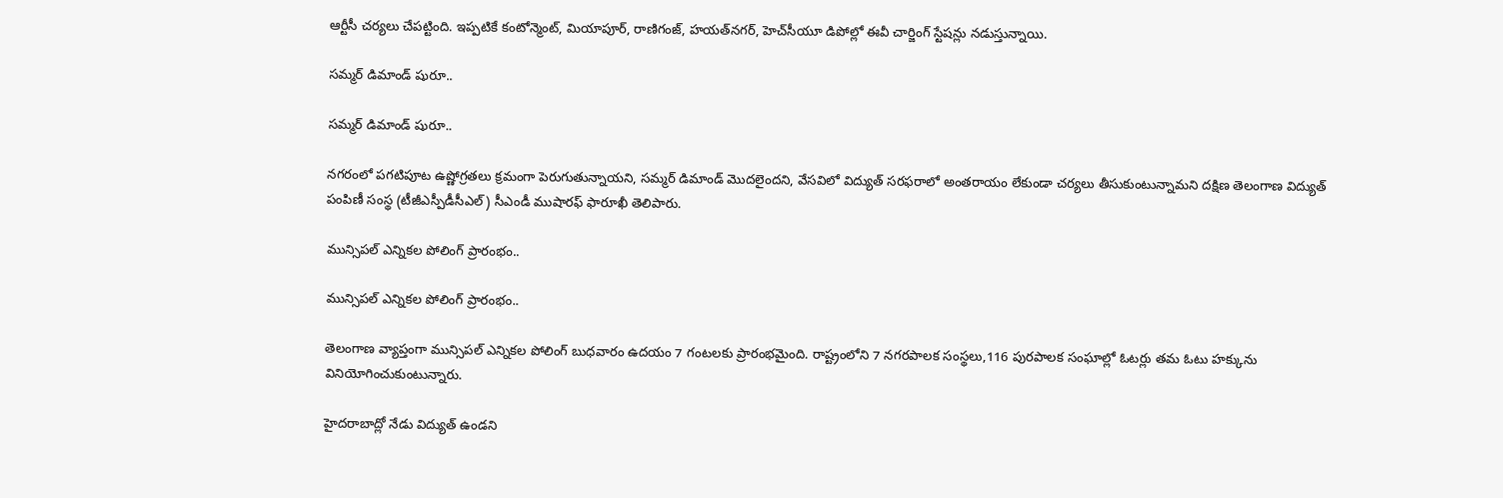ఆర్టీసీ చర్యలు చేపట్టింది. ఇప్పటికే కంటోన్మెంట్‌, మియాపూర్‌, రాణిగంజ్‌, హయత్‌నగర్‌, హెచ్‌సీయూ డిపోల్లో ఈవీ చార్జింగ్‌ స్టేషన్లు నడుస్తున్నాయి.

సమ్మర్‌ డిమాండ్‌ షురూ..

సమ్మర్‌ డిమాండ్‌ షురూ..

నగరంలో పగటిపూట ఉష్ణోగ్రతలు క్రమంగా పెరుగుతున్నాయని, సమ్మర్‌ డిమాండ్‌ మొదలైందని, వేసవిలో విద్యుత్‌ సరఫరాలో అంతరాయం లేకుండా చర్యలు తీసుకుంటున్నామని దక్షిణ తెలంగాణ విద్యుత్‌ పంపిణీ సంస్థ (టీజీఎస్పీడీసీఎల్‌) సీఎండీ ముషారఫ్‌ ఫారూఖీ తెలిపారు.

మున్సిపల్ ఎన్నికల పోలింగ్ ప్రారంభం..

మున్సిపల్ ఎన్నికల పోలింగ్ ప్రారంభం..

తెలంగాణ వ్యాప్తంగా మున్సిపల్ ఎన్నికల పోలింగ్ బుధవారం ఉదయం 7 గంటలకు ప్రారంభమైంది. రాష్ట్రంలోని 7 నగరపాలక సంస్థలు,116 పురపాలక సంఘాల్లో ఓటర్లు తమ ఓటు హక్కును వినియోగించుకుంటున్నారు.

హైదరాబాద్లో నేడు విద్యుత్‌ ఉండని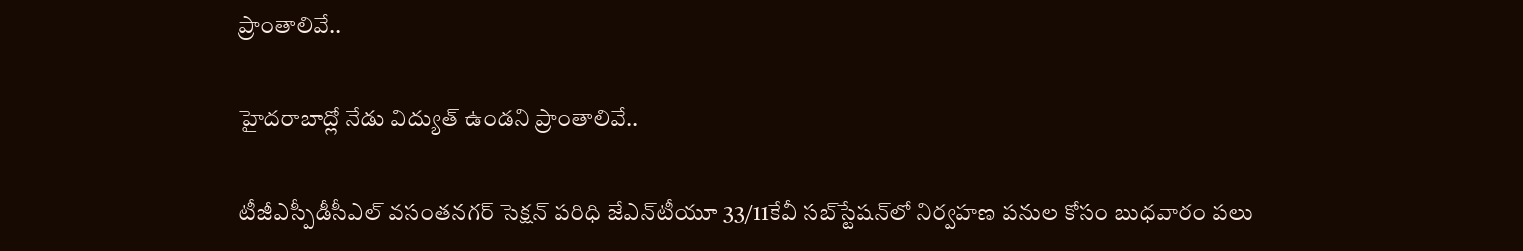ప్రాంతాలివే..

హైదరాబాద్లో నేడు విద్యుత్‌ ఉండని ప్రాంతాలివే..

టీజీఎస్పీడీసీఎల్‌ వసంతనగర్‌ సెక్షన్‌ పరిధి జేఎన్‌టీయూ 33/11కేవీ సబ్‌స్టేషన్‌లో నిర్వహణ పనుల కోసం బుధవారం పలు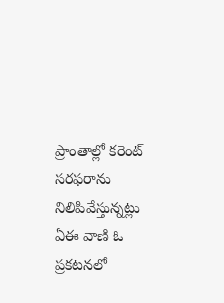ప్రాంతాల్లో కరెంట్‌ సరఫరాను నిలిపివేస్తున్నట్లు ఏఈ వాణి ఓ ప్రకటనలో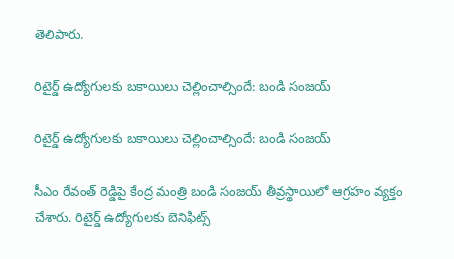తెలిపారు.

రిటైర్డ్ ఉద్యోగులకు బకాయిలు చెల్లించాల్సిందే: బండి సంజయ్

రిటైర్డ్ ఉద్యోగులకు బకాయిలు చెల్లించాల్సిందే: బండి సంజయ్

సీఎం రేవంత్ రెడ్డిపై కేంద్ర మంత్రి బండి సంజయ్ తీవ్రస్థాయిలో ఆగ్రహం వ్యక్తం చేశారు. రిటైర్డ్ ఉద్యోగులకు బెనిఫిట్స్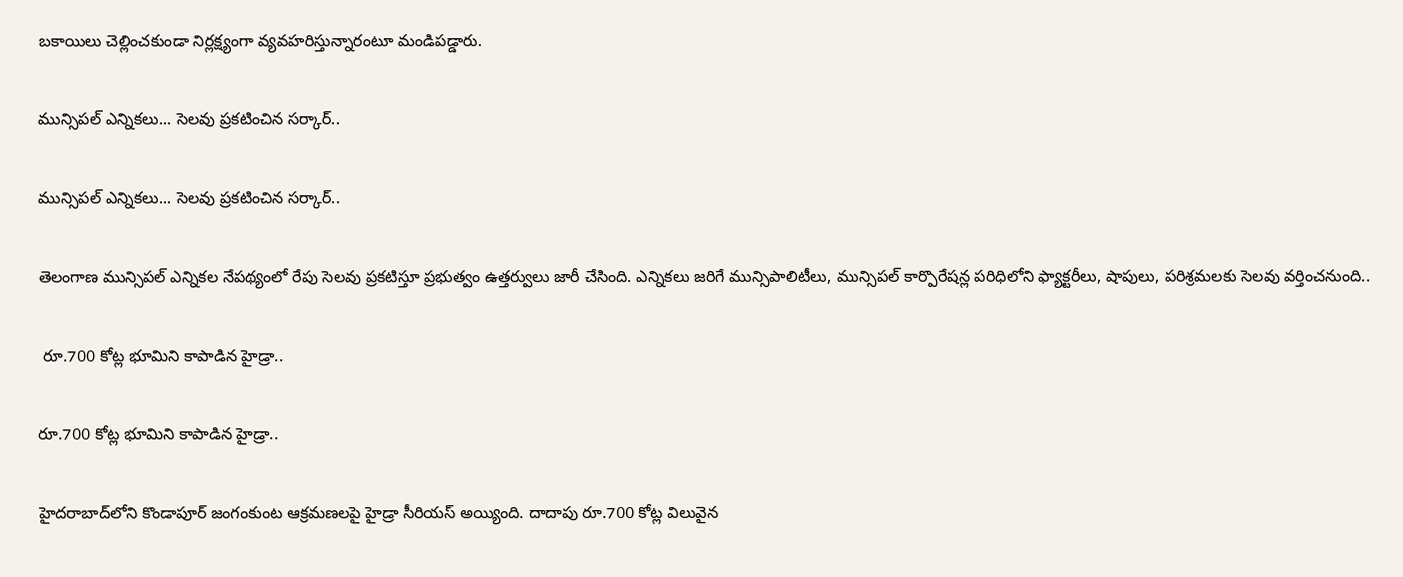బకాయిలు చెల్లించకుండా నిర్లక్ష్యంగా వ్యవహరిస్తున్నారంటూ మండిపడ్డారు.

మున్సిపల్ ఎన్నికలు... సెలవు ప్రకటించిన సర్కార్..

మున్సిపల్ ఎన్నికలు... సెలవు ప్రకటించిన సర్కార్..

తెలంగాణ మున్సిపల్ ఎన్నికల నేపథ్యంలో రేపు సెలవు ప్రకటిస్తూ ప్రభుత్వం ఉత్తర్వులు జారీ చేసింది. ఎన్నికలు జరిగే మున్సిపాలిటీలు, మున్సిపల్ కార్పొరేషన్ల పరిధిలోని ఫ్యాక్టరీలు, షాపులు, పరిశ్రమలకు సెలవు వర్తించనుంది..

 రూ.700 కోట్ల భూమిని కాపాడిన హైడ్రా..

రూ.700 కోట్ల భూమిని కాపాడిన హైడ్రా..

హైదరాబాద్‌లోని కొండాపూర్‌ జంగంకుంట ఆక్రమణలపై హైడ్రా సీరియస్ అయ్యింది. దాదాపు రూ.700 కోట్ల విలువైన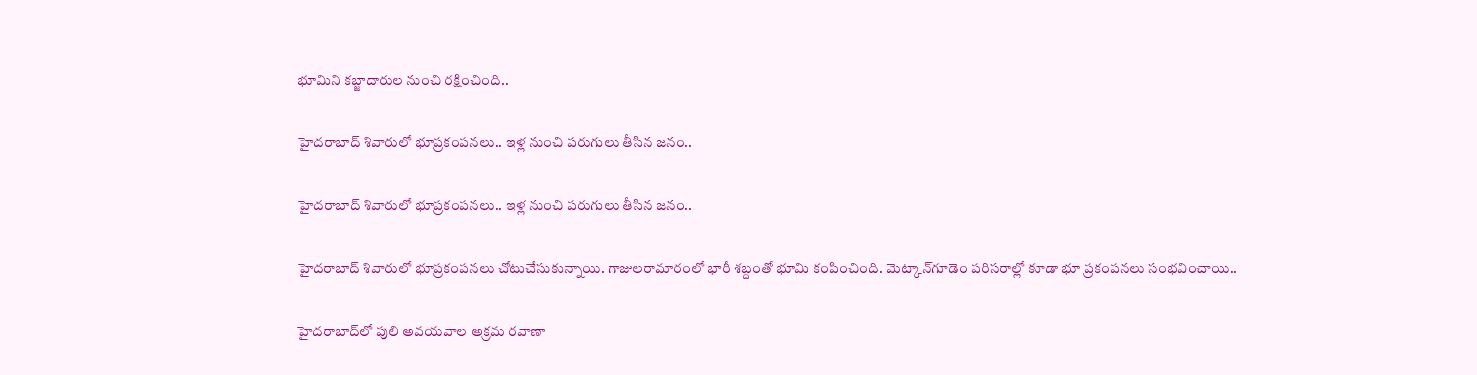భూమిని కబ్జాదారుల నుంచి రక్షించింది..

హైదరాబాద్‌ శివారులో భూప్రకంపనలు.. ఇళ్ల నుంచి పరుగులు తీసిన జనం..

హైదరాబాద్‌ శివారులో భూప్రకంపనలు.. ఇళ్ల నుంచి పరుగులు తీసిన జనం..

హైదరాబాద్‌ శివారులో భూప్రకంపనలు చోటుచేసుకున్నాయి. గాజులరామారంలో భారీ శబ్దంతో భూమి కంపించింది. మెట్కాన్‌గూడెం పరిసరాల్లో కూడా భూ ప్రకంపనలు సంభవించాయి..

హైదరాబాద్‌లో పులి అవయవాల అక్రమ రవాణా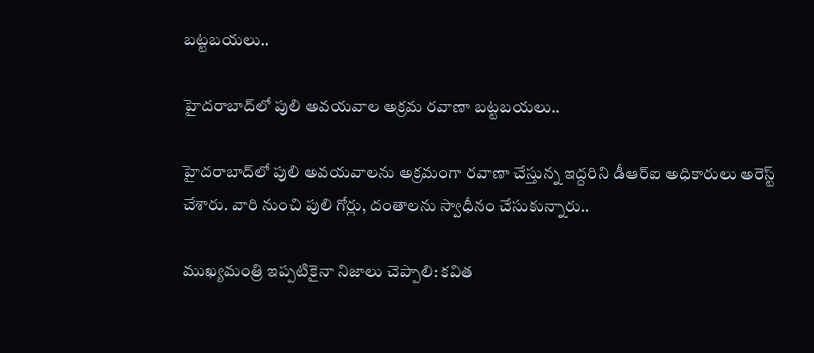బట్టబయలు..

హైదరాబాద్‌లో పులి అవయవాల అక్రమ రవాణా బట్టబయలు..

హైదరాబాద్‌లో పులి అవయవాలను అక్రమంగా రవాణా చేస్తున్న ఇద్దరిని డీఆర్‌ఐ అధికారులు అరెస్ట్ చేశారు. వారి నుంచి పులి గోర్లు, దంతాలను స్వాధీనం చేసుకున్నారు..

ముఖ్యమంత్రి ఇప్పటికైనా నిజాలు చెప్పాలి: కవిత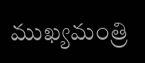ముఖ్యమంత్రి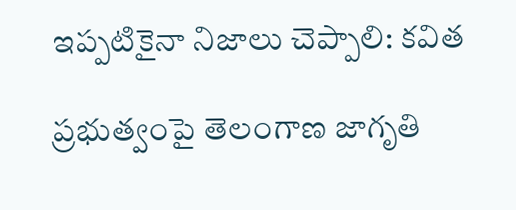ఇప్పటికైనా నిజాలు చెప్పాలి: కవిత

ప్రభుత్వంపై తెలంగాణ జాగృతి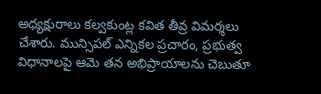అధ్యక్షురాలు కల్వకుంట్ల కవిత తీవ్ర విమర్శలు చేశారు. మున్సిపల్ ఎన్నికల ప్రచారం, ప్రభుత్వ విధానాలపై ఆమె తన అభిప్రాయాలను చెబుతూ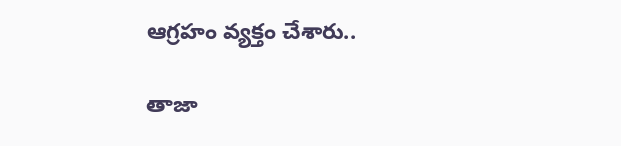ఆగ్రహం వ్యక్తం చేశారు..

తాజా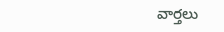వార్తలు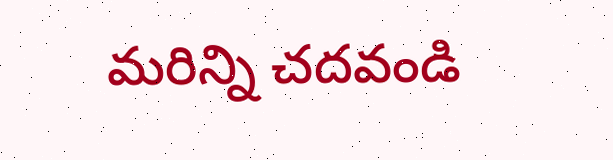మరిన్ని చదవండి